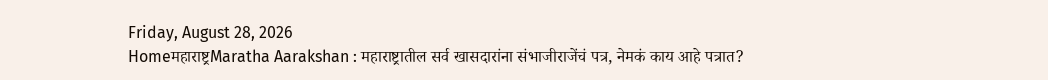Friday, August 28, 2026
Homeमहाराष्ट्रMaratha Aarakshan : महाराष्ट्रातील सर्व खासदारांना संभाजीराजेंचं पत्र, नेमकं काय आहे पत्रात?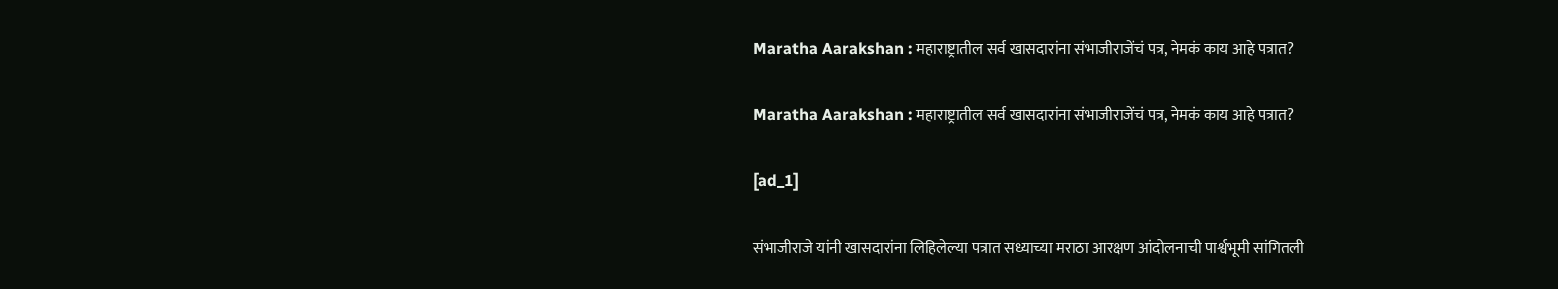Maratha Aarakshan : महाराष्ट्रातील सर्व खासदारांना संभाजीराजेंचं पत्र, नेमकं काय आहे पत्रात?

Maratha Aarakshan : महाराष्ट्रातील सर्व खासदारांना संभाजीराजेंचं पत्र, नेमकं काय आहे पत्रात?

[ad_1]

संभाजीराजे यांनी खासदारांना लिहिलेल्या पत्रात सध्याच्या मराठा आरक्षण आंदोलनाची पार्श्वभूमी सांगितली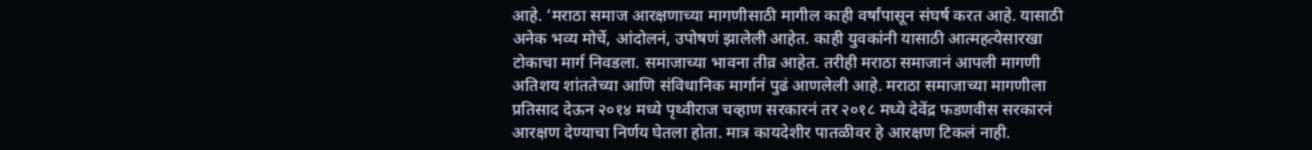आहे. ‘मराठा समाज आरक्षणाच्या मागणीसाठी मागील काही वर्षांपासून संघर्ष करत आहे. यासाठी अनेक भव्य मोर्चे, आंदोलनं, उपोषणं झालेली आहेत. काही युवकांनी यासाठी आत्महत्येसारखा टोकाचा मार्ग निवडला. समाजाच्या भावना तीव्र आहेत. तरीही मराठा समाजानं आपली मागणी अतिशय शांततेच्या आणि संविधानिक मार्गानं पुढं आणलेली आहे. मराठा समाजाच्या मागणीला प्रतिसाद देऊन २०१४ मध्ये पृथ्वीराज चव्हाण सरकारनं तर २०१८ मध्ये देवेंद्र फडणवीस सरकारनं आरक्षण देण्याचा निर्णय घेतला होता. मात्र कायदेशीर पातळीवर हे आरक्षण टिकलं नाही.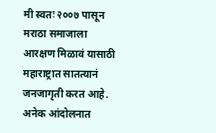मी स्वतः २००७ पासून मराठा समाजाला आरक्षण मिळावं यासाठी महाराष्ट्रात सातत्यानं जनजागृती करत आहे. अनेक आंदोलनात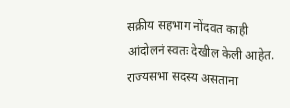सक्रीय सहभाग नोंदवत काही आंदोलनं स्वतः देखील केली आहेत. राज्यसभा सदस्य असताना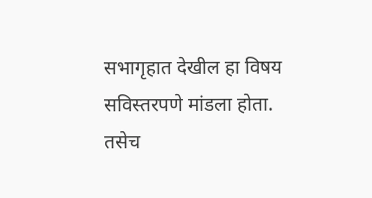सभागृहात देखील हा विषय सविस्तरपणे मांडला होता. तसेच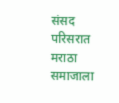संसद परिसरात मराठा समाजाला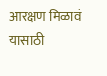आरक्षण मिळावं यासाठी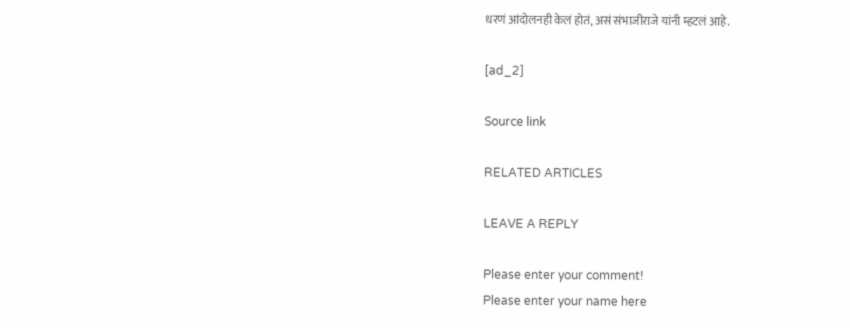धरणं आंदोलनही केलं होतं, असं संभाजीराजे यांनी म्हटलं आहे.

[ad_2]

Source link

RELATED ARTICLES

LEAVE A REPLY

Please enter your comment!
Please enter your name here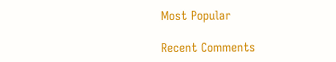Most Popular

Recent Comments